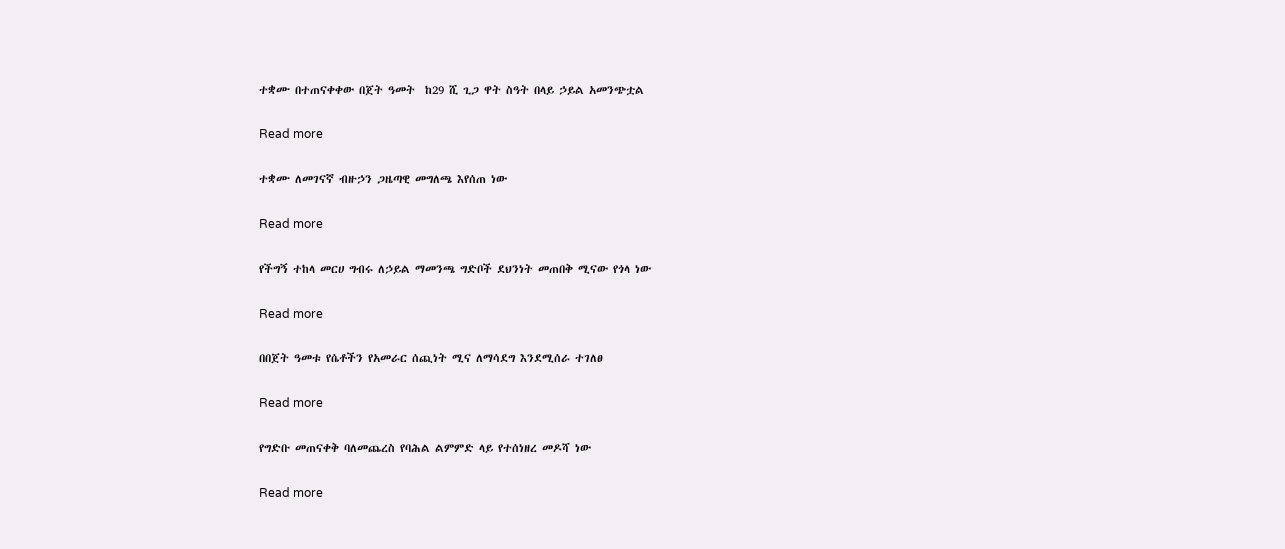ተቋሙ በተጠናቀቀው በጀት ዓመት  ከ29 ሺ ጊጋ ዋት ስዓት በላይ ኃይል አመንጭቷል

Read more

ተቋሙ ለመገናኛ ብዙኃን ጋዜጣዊ መግለጫ እየሰጠ ነው

Read more

የችግኝ ተከላ መርሀ ግብሩ ለኃይል ማመንጫ ግድቦች ደህንነት መጠበቅ ሚናው የጎላ ነው

Read more

በበጀት ዓመቱ የሴቶችን የአመራር ሰጪነት ሚና ለማሳደግ እንደሚሰራ ተገለፀ

Read more

የግድቡ መጠናቀቅ ባለመጨረስ የባሕል ልምምድ ላይ የተሰነዘረ መዶሻ ነው

Read more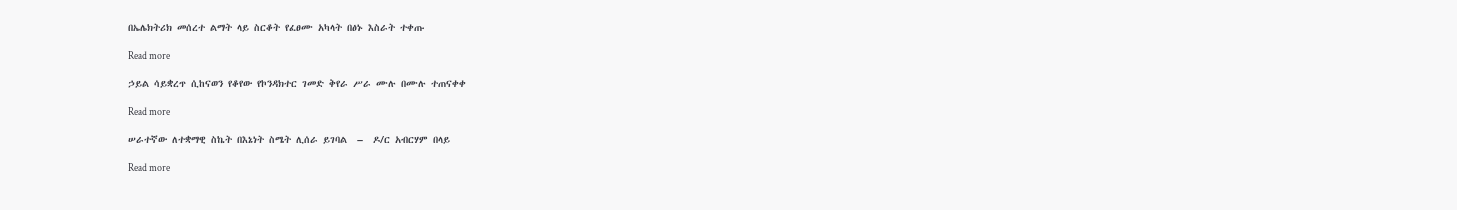በኤሌክትሪክ መሰረተ ልማት ላይ ስርቆት የፈፀሙ አካላት በፅኑ እስራት ተቀጡ

Read more

ኃይል ሳይቋረጥ ሲከናወን የቆየው የኮንዳክተር ገመድ ቅየራ ሥራ ሙሉ በሙሉ ተጠናቀቀ

Read more

ሠራተኛው ለተቋማዊ ስኬት በእኔነት ስሜት ሊሰራ ይገባል  –  ዶ/ር አብርሃም በላይ

Read more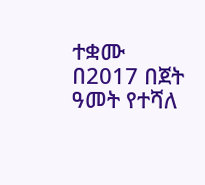ተቋሙ በ2017 በጀት ዓመት የተሻለ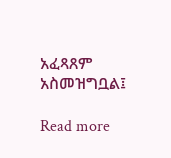አፈጻጸም አስመዝግቧል፤

Read more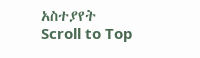አስተያየት
Scroll to Top